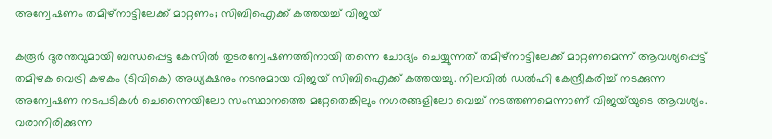അന്വേഷണം തമിഴ്‌നാട്ടിലേക്ക് മാറ്റണം; സിബിഐക്ക് കത്തയച്ച് വിജയ്‍

കരൂർ ദുരന്തവുമായി ബന്ധപ്പെട്ട കേസിൽ തുടരന്വേഷണത്തിനായി തന്നെ ചോദ്യം ചെയ്യുന്നത് തമിഴ്‌നാട്ടിലേക്ക് മാറ്റണമെന്ന് ആവശ്യപ്പെട്ട് തമിഴക വെട്രി കഴകം (ടിവികെ) അധ്യക്ഷനും നടനുമായ വിജയ് സിബിഐക്ക് കത്തയച്ചു. നിലവിൽ ഡൽഹി കേന്ദ്രീകരിച്ച് നടക്കുന്ന അന്വേഷണ നടപടികൾ ചെന്നൈയിലോ സംസ്ഥാനത്തെ മറ്റേതെങ്കിലും നഗരങ്ങളിലോ വെച്ച് നടത്തണമെന്നാണ് വിജയ്‍യുടെ ആവശ്യം. വരാനിരിക്കുന്ന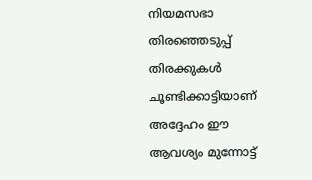നിയമസഭാ തിരഞ്ഞെടുപ്പ് തിരക്കുകൾ ചൂണ്ടിക്കാട്ടിയാണ് അദ്ദേഹം ഈ ആവശ്യം മുന്നോട്ട്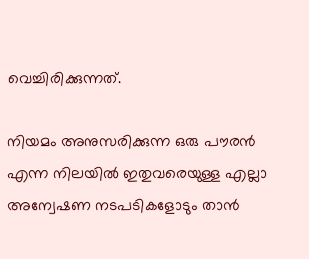വെച്ചിരിക്കുന്നത്.

നിയമം അനുസരിക്കുന്ന ഒരു പൗരൻ എന്ന നിലയിൽ ഇതുവരെയുള്ള എല്ലാ അന്വേഷണ നടപടികളോടും താൻ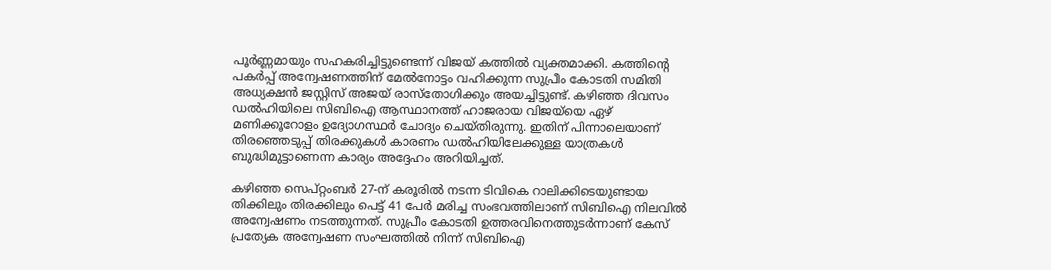പൂർണ്ണമായും സഹകരിച്ചിട്ടുണ്ടെന്ന് വിജയ് കത്തിൽ വ്യക്തമാക്കി. കത്തിന്റെ പകർപ്പ് അന്വേഷണത്തിന് മേൽനോട്ടം വഹിക്കുന്ന സുപ്രീം കോടതി സമിതി അധ്യക്ഷൻ ജസ്റ്റിസ് അജയ് രാസ്തോഗിക്കും അയച്ചിട്ടുണ്ട്. കഴിഞ്ഞ ദിവസം ഡൽഹിയിലെ സിബിഐ ആസ്ഥാനത്ത് ഹാജരായ വിജയ്‍യെ ഏഴ് മണിക്കൂറോളം ഉദ്യോഗസ്ഥർ ചോദ്യം ചെയ്തിരുന്നു. ഇതിന് പിന്നാലെയാണ് തിരഞ്ഞെടുപ്പ് തിരക്കുകൾ കാരണം ഡൽഹിയിലേക്കുള്ള യാത്രകൾ ബുദ്ധിമുട്ടാണെന്ന കാര്യം അദ്ദേഹം അറിയിച്ചത്.

കഴിഞ്ഞ സെപ്റ്റംബർ 27-ന് കരൂരിൽ നടന്ന ടിവികെ റാലിക്കിടെയുണ്ടായ തിക്കിലും തിരക്കിലും പെട്ട് 41 പേർ മരിച്ച സംഭവത്തിലാണ് സിബിഐ നിലവിൽ അന്വേഷണം നടത്തുന്നത്. സുപ്രീം കോടതി ഉത്തരവിനെത്തുടർന്നാണ് കേസ് പ്രത്യേക അന്വേഷണ സംഘത്തിൽ നിന്ന് സിബിഐ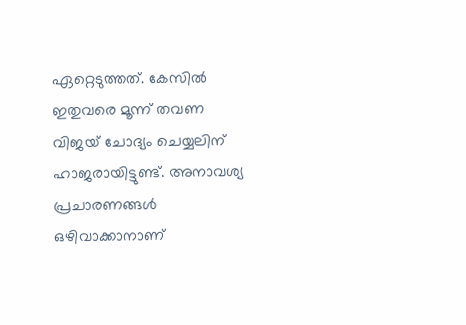ഏറ്റെടുത്തത്. കേസിൽ ഇതുവരെ മൂന്ന് തവണ വിജയ് ചോദ്യം ചെയ്യലിന് ഹാജരായിട്ടുണ്ട്. അനാവശ്യ പ്രചാരണങ്ങൾ ഒഴിവാക്കാനാണ്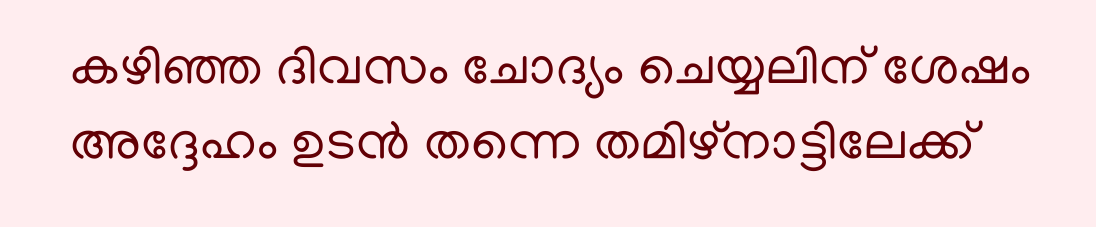കഴിഞ്ഞ ദിവസം ചോദ്യം ചെയ്യലിന് ശേഷം അദ്ദേഹം ഉടൻ തന്നെ തമിഴ്‌നാട്ടിലേക്ക്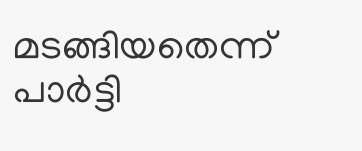മടങ്ങിയതെന്ന് പാർട്ടി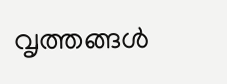വൃത്തങ്ങൾ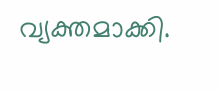വ്യക്തമാക്കി.